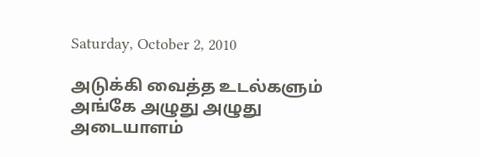Saturday, October 2, 2010

அடுக்கி வைத்த உடல்களும்
அங்கே அழுது அழுது
அடையாளம்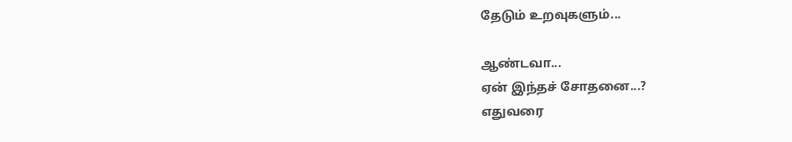தேடும் உறவுகளும்...

ஆண்டவா...
ஏன் இந்தச் சோதனை...?
எதுவரை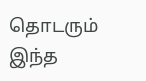தொடரும் இந்த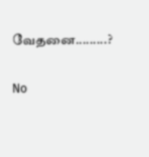வேதனை.........?

No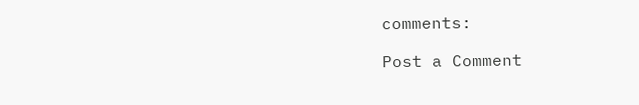comments:

Post a Comment